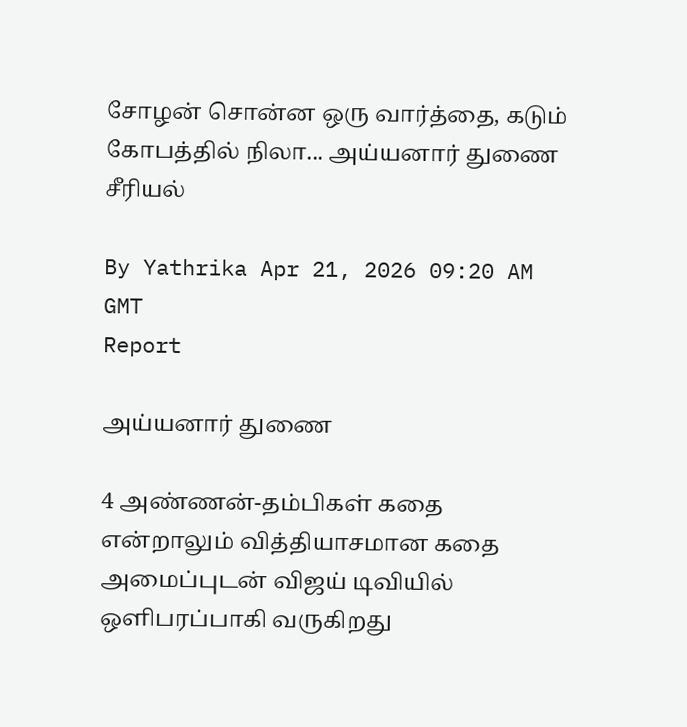சோழன் சொன்ன ஒரு வார்த்தை, கடும் கோபத்தில் நிலா... அய்யனார் துணை சீரியல்

By Yathrika Apr 21, 2026 09:20 AM GMT
Report

அய்யனார் துணை

4 அண்ணன்-தம்பிகள் கதை என்றாலும் வித்தியாசமான கதை அமைப்புடன் விஜய் டிவியில் ஒளிபரப்பாகி வருகிறது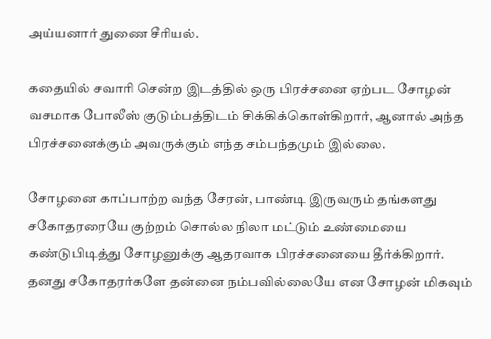அய்யனார் துணை சீரியல்.

கதையில் சவாரி சென்ற இடத்தில் ஒரு பிரச்சனை ஏற்பட சோழன் வசமாக போலீஸ் குடும்பத்திடம் சிக்கிக்கொள்கிறார், ஆனால் அந்த பிரச்சனைக்கும் அவருக்கும் எந்த சம்பந்தமும் இல்லை.

சோழனை காப்பாற்ற வந்த சேரன், பாண்டி இருவரும் தங்களது சகோதரரையே குற்றம் சொல்ல நிலா மட்டும் உண்மையை கண்டுபிடித்து சோழனுக்கு ஆதரவாக பிரச்சனையை தீர்க்கிறார். தனது சகோதரர்களே தன்னை நம்பவில்லையே என சோழன் மிகவும்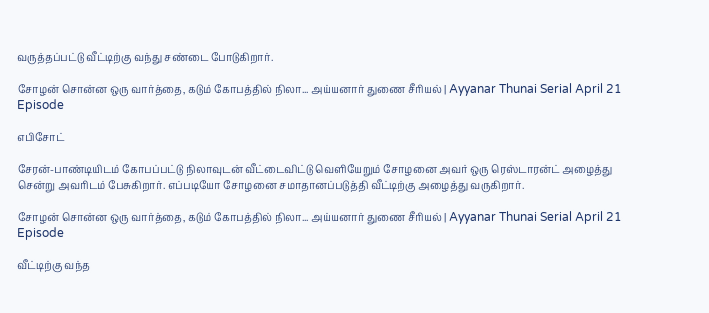வருத்தப்பட்டு வீட்டிற்கு வந்து சண்டை போடுகிறார்.

சோழன் சொன்ன ஒரு வார்த்தை, கடும் கோபத்தில் நிலா... அய்யனார் துணை சீரியல் | Ayyanar Thunai Serial April 21 Episode

எபிசோட்

சேரன்-பாண்டியிடம் கோபப்பட்டு நிலாவுடன் வீட்டைவிட்டு வெளியேறும் சோழனை அவர் ஒரு ரெஸ்டாரன்ட் அழைத்து சென்று அவரிடம் பேசுகிறார். எப்படியோ சோழனை சமாதானப்படுத்தி வீட்டிற்கு அழைத்து வருகிறார்.

சோழன் சொன்ன ஒரு வார்த்தை, கடும் கோபத்தில் நிலா... அய்யனார் துணை சீரியல் | Ayyanar Thunai Serial April 21 Episode

வீட்டிற்கு வந்த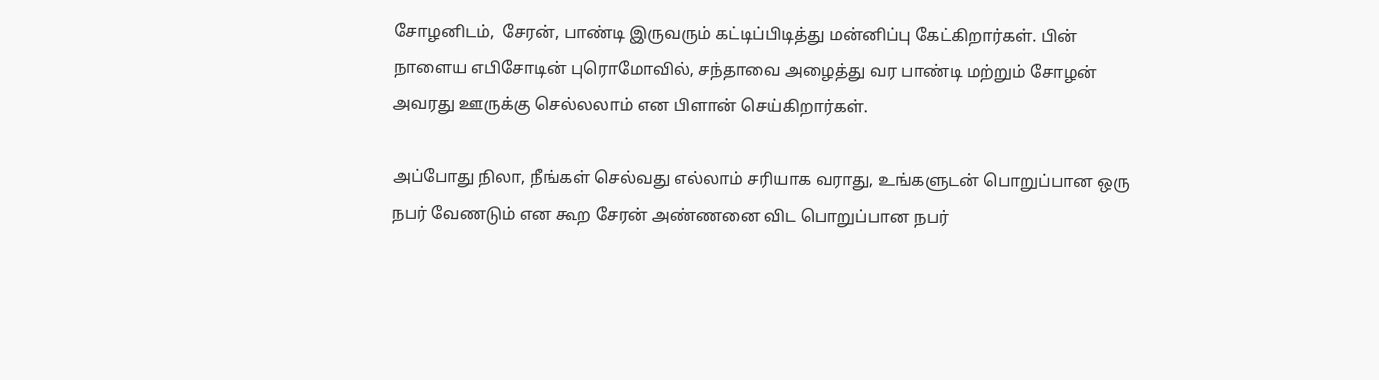சோழனிடம்,  சேரன், பாண்டி இருவரும் கட்டிப்பிடித்து மன்னிப்பு கேட்கிறார்கள். பின் நாளைய எபிசோடின் புரொமோவில், சந்தாவை அழைத்து வர பாண்டி மற்றும் சோழன் அவரது ஊருக்கு செல்லலாம் என பிளான் செய்கிறார்கள்.

அப்போது நிலா, நீங்கள் செல்வது எல்லாம் சரியாக வராது, உங்களுடன் பொறுப்பான ஒரு நபர் வேணடும் என கூற சேரன் அண்ணனை விட பொறுப்பான நபர்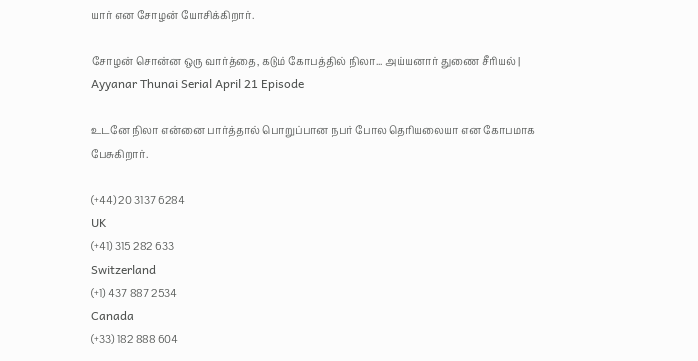யார் என சோழன் யோசிக்கிறார்.

சோழன் சொன்ன ஒரு வார்த்தை, கடும் கோபத்தில் நிலா... அய்யனார் துணை சீரியல் | Ayyanar Thunai Serial April 21 Episode

உடனே நிலா என்னை பார்த்தால் பொறுப்பான நபர் போல தெரியலையா என கோபமாக பேசுகிறார்.

(+44) 20 3137 6284
UK
(+41) 315 282 633
Switzerland
(+1) 437 887 2534
Canada
(+33) 182 888 604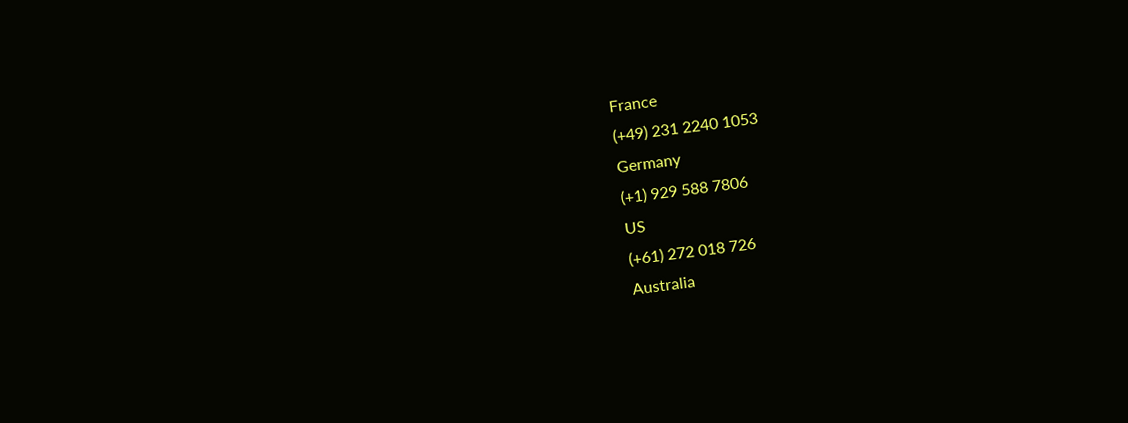France
(+49) 231 2240 1053
Germany
(+1) 929 588 7806
US
(+61) 272 018 726
Australia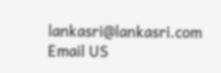lankasri@lankasri.com
Email US